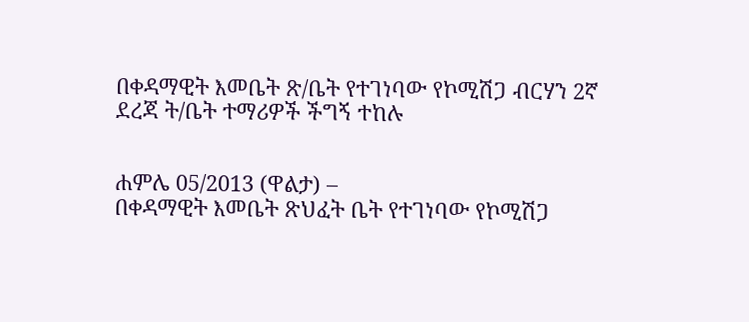በቀዳማዊት እመቤት ጽ/ቤት የተገነባው የኮሚሽጋ ብርሃን 2ኛ ደረጃ ት/ቤት ተማሪዎች ችግኝ ተከሉ


ሐምሌ 05/2013 (ዋልታ) –
በቀዳማዊት እመቤት ጽህፈት ቤት የተገነባው የኮሚሽጋ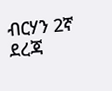ብርሃን 2ኛ ደረጃ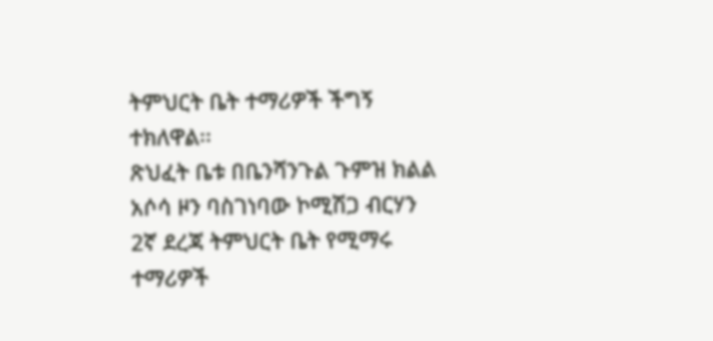ትምህርት ቤት ተማሪዎች ችግኝ ተክለዋል፡፡
ጽህፈት ቤቱ በቤንሻንጉል ጉምዝ ክልል አሶሳ ዞን ባስገነባው ኮሚሽጋ ብርሃን 2ኛ ደረጃ ትምህርት ቤት የሚማሩ ተማሪዎች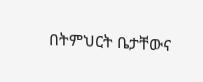በትምህርት ቤታቸውና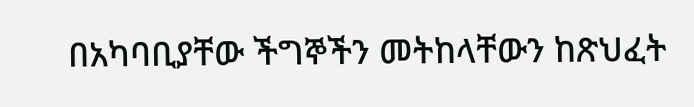በአካባቢያቸው ችግኞችን መትከላቸውን ከጽህፈት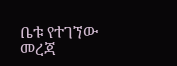ቤቱ የተገኘው መረጃ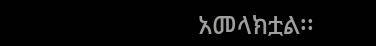አመላክቷል፡፡